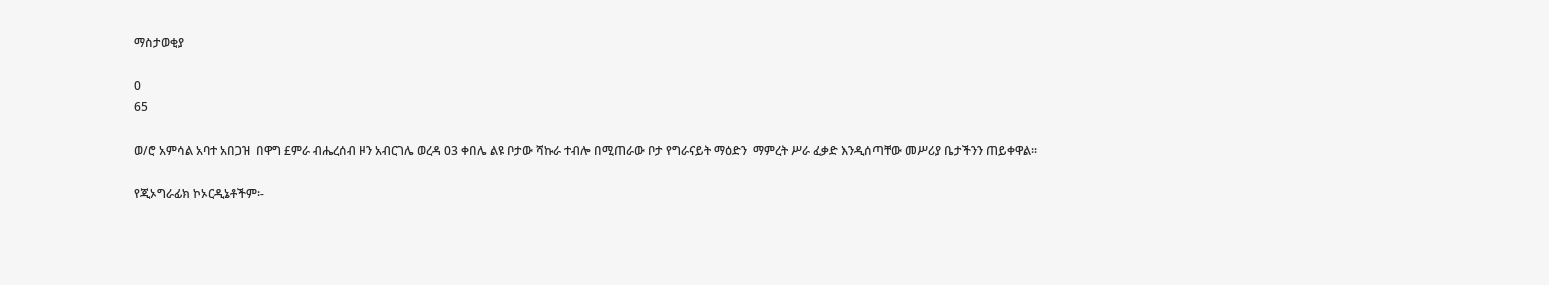ማስታወቂያ

0
65

ወ/ሮ አምሳል አባተ አበጋዝ  በዋግ £ምራ ብሔረሰብ ዞን አብርገሌ ወረዳ 03 ቀበሌ ልዩ ቦታው ሻኩራ ተብሎ በሚጠራው ቦታ የግራናይት ማዕድን  ማምረት ሥራ ፈቃድ እንዲሰጣቸው መሥሪያ ቤታችንን ጠይቀዋል፡፡

የጂኦግራፊክ ኮኦርዲኔቶችም፡-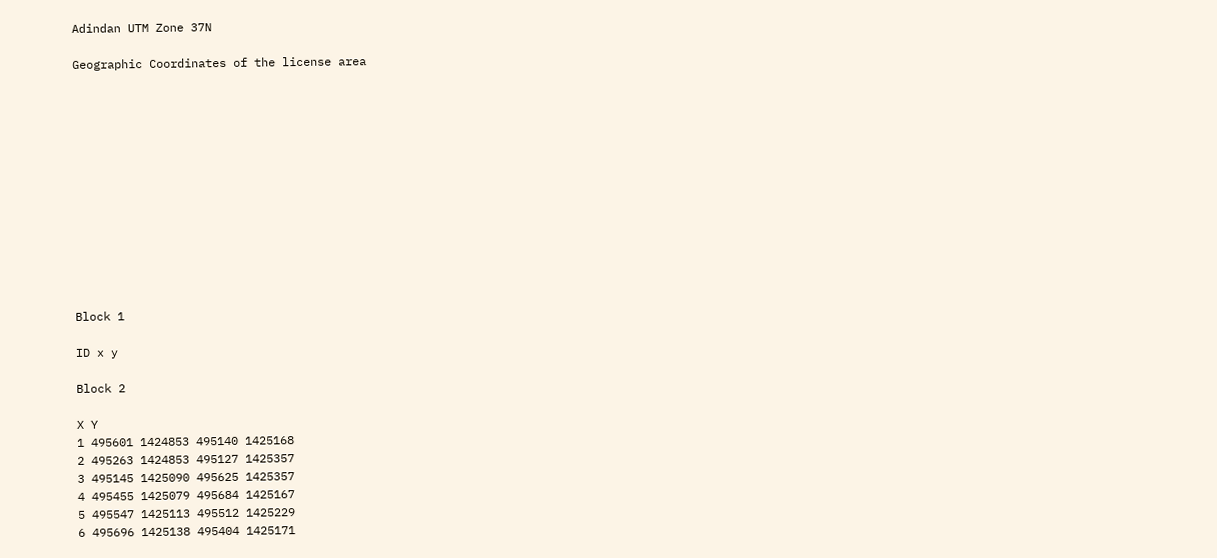Adindan UTM Zone 37N

Geographic Coordinates of the license area













Block 1

ID x y

Block 2

X Y
1 495601 1424853 495140 1425168
2 495263 1424853 495127 1425357
3 495145 1425090 495625 1425357
4 495455 1425079 495684 1425167
5 495547 1425113 495512 1425229
6 495696 1425138 495404 1425171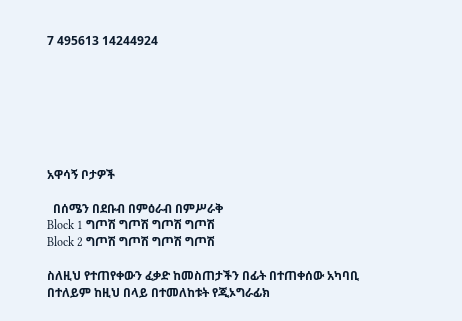7 495613 14244924







አዋሳኝ ቦታዎች

  በሰሜን በደቡብ በምዕራብ በምሥራቅ
Block 1 ግጦሽ ግጦሽ ግጦሽ ግጦሽ
Block 2 ግጦሽ ግጦሽ ግጦሽ ግጦሽ

ስለዚህ የተጠየቀውን ፈቃድ ከመስጠታችን በፊት በተጠቀሰው አካባቢ በተለይም ከዚህ በላይ በተመለከቱት የጂኦግራፊክ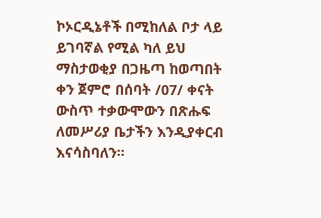ኮኦርዲኔቶች በሚከለል ቦታ ላይ ይገባኛል የሚል ካለ ይህ ማስታወቂያ በጋዜጣ ከወጣበት ቀን ጀምሮ በሰባት /07/ ቀናት ውስጥ ተቃውሞውን በጽሑፍ ለመሥሪያ ቤታችን እንዲያቀርብ እናሳስባለን፡፡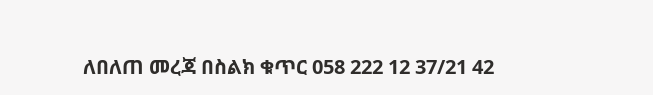ለበለጠ መረጃ በስልክ ቁጥር 058 222 12 37/21 42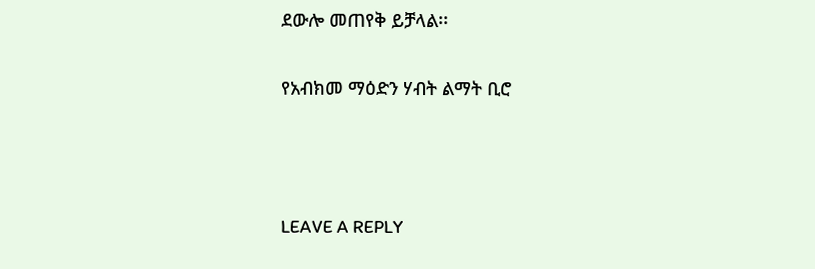ደውሎ መጠየቅ ይቻላል፡፡

የአብክመ ማዕድን ሃብት ልማት ቢሮ



LEAVE A REPLY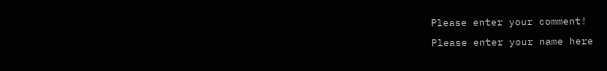Please enter your comment!
Please enter your name here